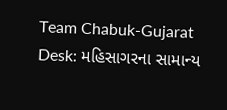Team Chabuk-Gujarat Desk: મહિસાગરના સામાન્ય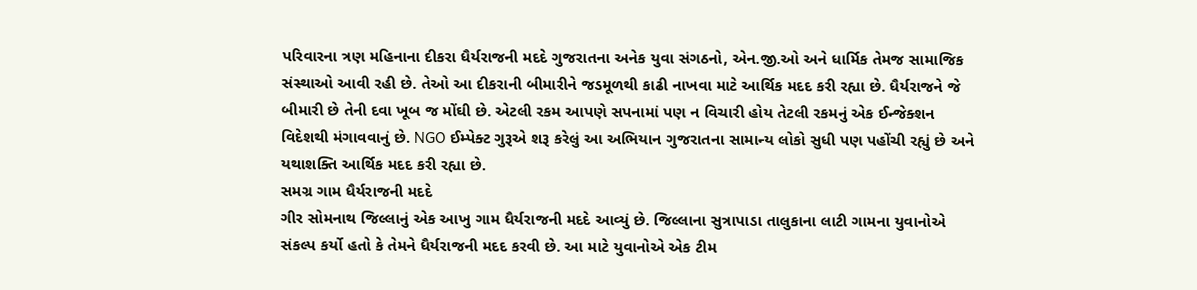પરિવારના ત્રણ મહિનાના દીકરા ધૈર્યરાજની મદદે ગુજરાતના અનેક યુવા સંગઠનો, એન.જી.ઓ અને ધાર્મિક તેમજ સામાજિક સંસ્થાઓ આવી રહી છે. તેઓ આ દીકરાની બીમારીને જડમૂળથી કાઢી નાખવા માટે આર્થિક મદદ કરી રહ્યા છે. ધૈર્યરાજને જે બીમારી છે તેની દવા ખૂબ જ મોંઘી છે. એટલી રકમ આપણે સપનામાં પણ ન વિચારી હોય તેટલી રકમનું એક ઈન્જેક્શન વિદેશથી મંગાવવાનું છે. NGO ઈમ્પેક્ટ ગુરૂએ શરૂ કરેલું આ અભિયાન ગુજરાતના સામાન્ય લોકો સુધી પણ પહોંચી રહ્યું છે અને યથાશક્તિ આર્થિક મદદ કરી રહ્યા છે.
સમગ્ર ગામ ધૈર્યરાજની મદદે
ગીર સોમનાથ જિલ્લાનું એક આખુ ગામ ધૈર્યરાજની મદદે આવ્યું છે. જિલ્લાના સુત્રાપાડા તાલુકાના લાટી ગામના યુવાનોએ સંકલ્પ કર્યો હતો કે તેમને ધૈર્યરાજની મદદ કરવી છે. આ માટે યુવાનોએ એક ટીમ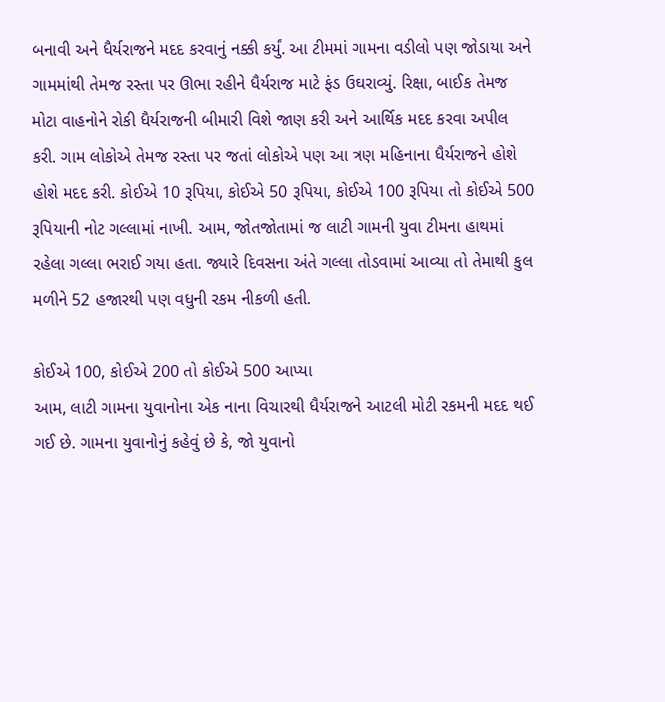બનાવી અને ધૈર્યરાજને મદદ કરવાનું નક્કી કર્યું. આ ટીમમાં ગામના વડીલો પણ જોડાયા અને ગામમાંથી તેમજ રસ્તા પર ઊભા રહીને ધૈર્યરાજ માટે ફંડ ઉઘરાવ્યું. રિક્ષા, બાઈક તેમજ મોટા વાહનોને રોકી ધૈર્યરાજની બીમારી વિશે જાણ કરી અને આર્થિક મદદ કરવા અપીલ કરી. ગામ લોકોએ તેમજ રસ્તા પર જતાં લોકોએ પણ આ ત્રણ મહિનાના ધૈર્યરાજને હોશે હોશે મદદ કરી. કોઈએ 10 રૂપિયા, કોઈએ 50 રૂપિયા, કોઈએ 100 રૂપિયા તો કોઈએ 500 રૂપિયાની નોટ ગલ્લામાં નાખી. આમ, જોતજોતામાં જ લાટી ગામની યુવા ટીમના હાથમાં રહેલા ગલ્લા ભરાઈ ગયા હતા. જ્યારે દિવસના અંતે ગલ્લા તોડવામાં આવ્યા તો તેમાથી કુલ મળીને 52 હજારથી પણ વધુની રકમ નીકળી હતી.

કોઈએ 100, કોઈએ 200 તો કોઈએ 500 આપ્યા
આમ, લાટી ગામના યુવાનોના એક નાના વિચારથી ધૈર્યરાજને આટલી મોટી રકમની મદદ થઈ ગઈ છે. ગામના યુવાનોનું કહેવું છે કે, જો યુવાનો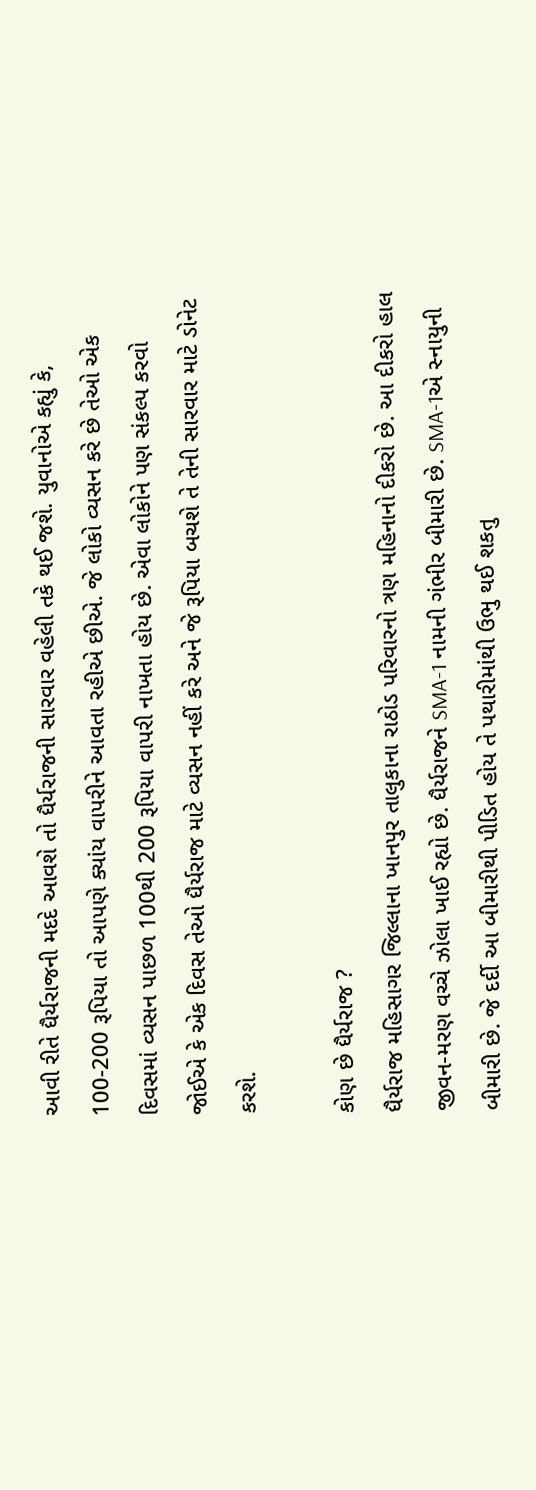આવી રીતે ધૈર્યરાજની મદદે આવશે તો ધૈર્યરાજની સારવાર વહેલી તકે થઈ જશે. યુવાનોએ કહ્યું કે, 100-200 રૂપિયા તો આપણે ક્યાંય વાપરીને આવતા રહીએ છીએ. જે લોકો વ્યસન કરે છે તેઓ એક દિવસમાં વ્યસન પાછળ 100થી 200 રૂપિયા વાપરી નાખતા હોય છે. એવા લોકોને પણ સંકલ્પ કરવો જોઈએ કે એક દિવસ તેઓ ધૈર્યરાજ માટે વ્યસન નહીં કરે અને જે રૂપિયા બચશે તે તેની સારવાર માટે ડોનેટ કરશે.

કોણ છે ધૈર્યરાજ ?
ધૈર્યરાજ મહિસાગર જિલ્લાના ખાનપુર તાલુકાના રાઠોડ પરિવારનો ત્રણ મહિનાનો દીકરો છે. આ દીકરો હાલ જીવન-મરણ વચ્ચે ઝોલા ખાઈ રહ્યો છે. ધૈર્યરાજને SMA-1 નામની ગંભીર બીમારી છે. SMA-1એ સ્નાયુની બીમારી છે. જે દર્દી આ બીમારીથી પીડિત હોય તે પથારીમાંથી ઉભુ થઈ શકતુ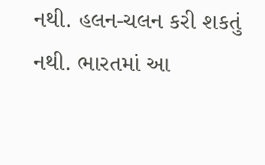નથી. હલન-ચલન કરી શકતું નથી. ભારતમાં આ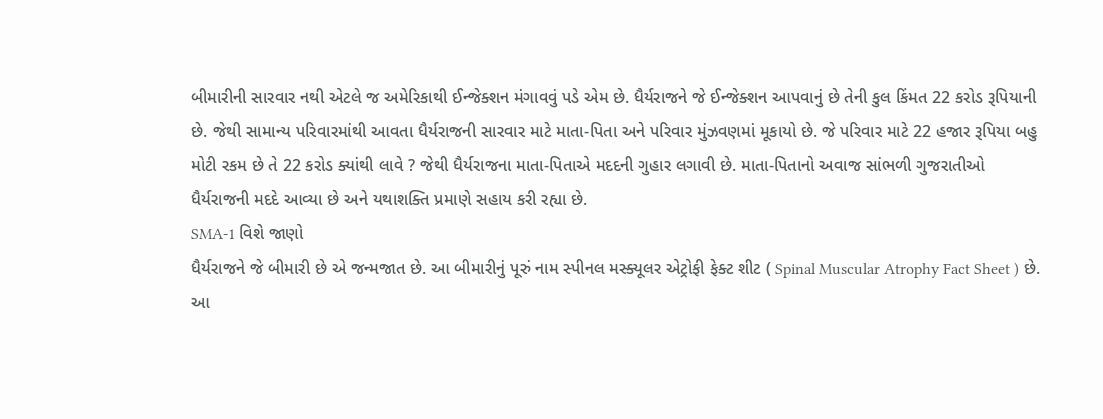બીમારીની સારવાર નથી એટલે જ અમેરિકાથી ઈન્જેક્શન મંગાવવું પડે એમ છે. ધૈર્યરાજને જે ઈન્જેક્શન આપવાનું છે તેની કુલ કિંમત 22 કરોડ રૂપિયાની છે. જેથી સામાન્ય પરિવારમાંથી આવતા ધૈર્યરાજની સારવાર માટે માતા-પિતા અને પરિવાર મુંઝવણમાં મૂકાયો છે. જે પરિવાર માટે 22 હજાર રૂપિયા બહુ મોટી રકમ છે તે 22 કરોડ ક્યાંથી લાવે ? જેથી ધૈર્યરાજના માતા-પિતાએ મદદની ગુહાર લગાવી છે. માતા-પિતાનો અવાજ સાંભળી ગુજરાતીઓ ધૈર્યરાજની મદદે આવ્યા છે અને યથાશક્તિ પ્રમાણે સહાય કરી રહ્યા છે.
SMA-1 વિશે જાણો
ધૈર્યરાજને જે બીમારી છે એ જન્મજાત છે. આ બીમારીનું પૂરું નામ સ્પીનલ મસ્ક્યૂલર એટ્રોફી ફેક્ટ શીટ ( Spinal Muscular Atrophy Fact Sheet ) છે. આ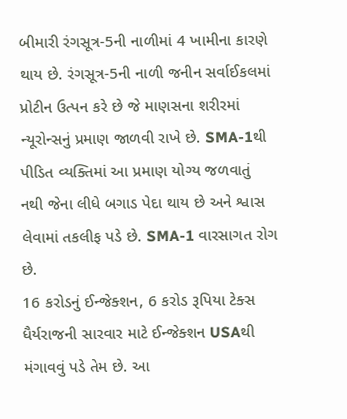બીમારી રંગસૂત્ર-5ની નાળીમાં 4 ખામીના કારણે થાય છે. રંગસૂત્ર-5ની નાળી જનીન સર્વાઈકલમાં પ્રોટીન ઉત્પન કરે છે જે માણસના શરીરમાં ન્યૂરોન્સનું પ્રમાણ જાળવી રાખે છે. SMA-1થી પીડિત વ્યક્તિમાં આ પ્રમાણ યોગ્ય જળવાતું નથી જેના લીધે બગાડ પેદા થાય છે અને શ્વાસ લેવામાં તકલીફ પડે છે. SMA-1 વારસાગત રોગ છે.
16 કરોડનું ઈન્જેક્શન, 6 કરોડ રૂપિયા ટેક્સ
ધૈર્યરાજની સારવાર માટે ઈન્જેક્શન USAથી મંગાવવું પડે તેમ છે. આ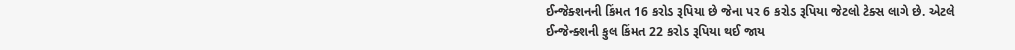ઈન્જેક્શનની કિંમત 16 કરોડ રૂપિયા છે જેના પર 6 કરોડ રૂપિયા જેટલો ટેક્સ લાગે છે. એટલે ઈન્જેન્ક્શની કુલ કિંમત 22 કરોડ રૂપિયા થઈ જાય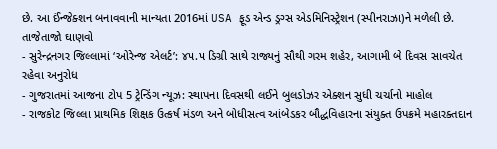છે. આ ઈંન્જેક્શન બનાવવાની માન્યતા 2016માં USA ફૂડ એન્ડ ડ્રગ્સ એડમિનિસ્ટ્રેશન (સ્પીનરાઝા)ને મળેલી છે.
તાજેતાજો ઘાણવો
- સુરેન્દ્રનગર જિલ્લામાં ‘ઓરેન્જ એલર્ટ’: ૪૫.૫ ડિગ્રી સાથે રાજ્યનું સૌથી ગરમ શહેર, આગામી બે દિવસ સાવચેત રહેવા અનુરોધ
- ગુજરાતમાં આજના ટોપ 5 ટ્રેન્ડિંગ ન્યૂઝ: સ્થાપના દિવસથી લઈને બુલડોઝર એક્શન સુધી ચર્ચાનો માહોલ
- રાજકોટ જિલ્લા પ્રાથમિક શિક્ષક ઉત્કર્ષ મંડળ અને બોધીસત્વ આંબેડકર બૌદ્ધવિહારના સંયુક્ત ઉપક્રમે મહારક્તદાન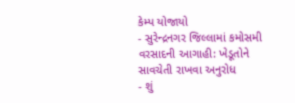કેમ્પ યોજાયો
- સુરેન્દ્રનગર જિલ્લામાં કમોસમી વરસાદની આગાહી: ખેડૂતોને સાવચેતી રાખવા અનુરોધ
- શું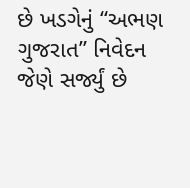છે ખડગેનું “અભણ ગુજરાત” નિવેદન જેણે સર્જ્યું છે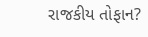રાજકીય તોફાન?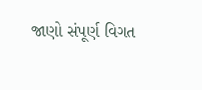જાણો સંપૂર્ણ વિગત